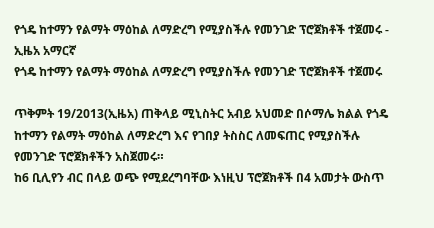የጎዴ ከተማን የልማት ማዕከል ለማድረግ የሚያስችሉ የመንገድ ፕሮጀክቶች ተጀመሩ - ኢዜአ አማርኛ
የጎዴ ከተማን የልማት ማዕከል ለማድረግ የሚያስችሉ የመንገድ ፕሮጀክቶች ተጀመሩ

ጥቅምት 19/2013(ኢዜአ) ጠቅላይ ሚኒስትር አብይ አህመድ በሶማሌ ክልል የጎዴ ከተማን የልማት ማዕከል ለማድረግ እና የገበያ ትስስር ለመፍጠር የሚያስችሉ የመንገድ ፕሮጀክቶችን አስጀመሩ።
ከ6 ቢሊየን ብር በላይ ወጭ የሚደረግባቸው እነዚህ ፕሮጀክቶች በ4 አመታት ውስጥ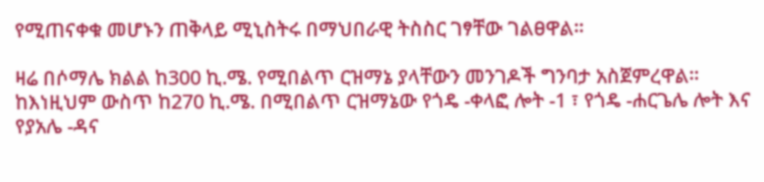የሚጠናቀቁ መሆኑን ጠቅላይ ሚኒስትሩ በማህበራዊ ትስስር ገፃቸው ገልፀዋል።

ዛሬ በሶማሌ ክልል ከ300 ኪ.ሜ. የሚበልጥ ርዝማኔ ያላቸውን መንገዶች ግንባታ አስጀምረዋል።
ከእነዚህም ውስጥ ከ270 ኪ.ሜ. በሚበልጥ ርዝማኔው የጎዴ -ቀላፎ ሎት -1 ፣ የጎዴ -ሐርጌሌ ሎት እና የያአሌ -ዳና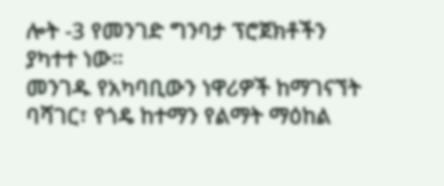ሎት -3 የመንገድ ግንባታ ፕሮጀክቶችን ያካተተ ነው።
መንገዱ የአካባቢውን ነዋሪዎች ከማገናኘት ባሻገር፣ የጎዴ ከተማን የልማት ማዕከል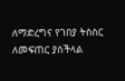ለማድረግና የገበያ ትስስር ለመፍጠር ያስችላል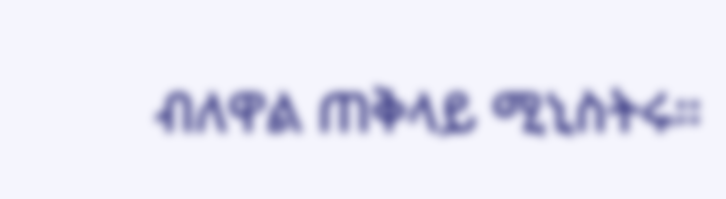ብለዋል ጠቅላይ ሚኒስትሩ።